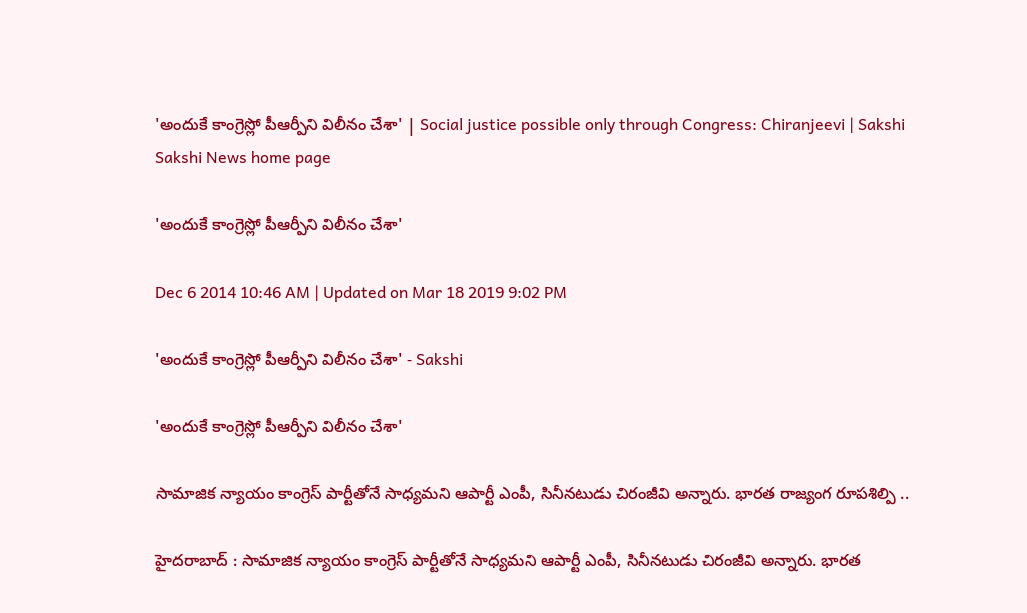'అందుకే కాంగ్రెస్లో పీఆర్పీని విలీనం చేశా' | Social justice possible only through Congress: Chiranjeevi | Sakshi
Sakshi News home page

'అందుకే కాంగ్రెస్లో పీఆర్పీని విలీనం చేశా'

Dec 6 2014 10:46 AM | Updated on Mar 18 2019 9:02 PM

'అందుకే కాంగ్రెస్లో పీఆర్పీని విలీనం చేశా' - Sakshi

'అందుకే కాంగ్రెస్లో పీఆర్పీని విలీనం చేశా'

సామాజిక న్యాయం కాంగ్రెస్ పార్టీతోనే సాధ్యమని ఆపార్టీ ఎంపీ, సినీనటుడు చిరంజీవి అన్నారు. భారత రాజ్యంగ రూపశిల్పి ..

హైదరాబాద్ : సామాజిక న్యాయం కాంగ్రెస్ పార్టీతోనే సాధ్యమని ఆపార్టీ ఎంపీ, సినీనటుడు చిరంజీవి అన్నారు. భారత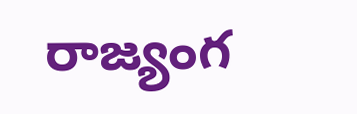రాజ్యంగ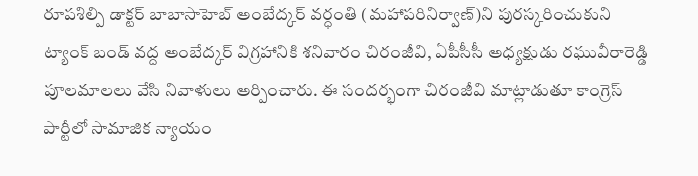రూపశిల్పి డాక్టర్ బాబాసాహెబ్ అంబేద్కర్ వర్ధంతి (మహాపరినిర్వాణ్)ని పురస్కరించుకుని  ట్యాంక్ బండ్ వద్ద అంబేద్కర్ విగ్రహానికి శనివారం చిరంజీవి, ఏపీసీసీ అధ్యక్షుడు రఘువీరారెడ్డి పూలమాలలు వేసి నివాళులు అర్పించారు. ఈ సందర్భంగా చిరంజీవి మాట్లాడుతూ కాంగ్రెస్ పార్టీలో సామాజిక న్యాయం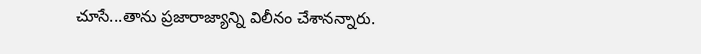చూసే...తాను ప్రజారాజ్యాన్ని విలీనం చేశానన్నారు.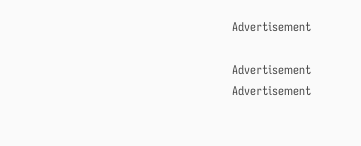Advertisement

Advertisement
Advertisement